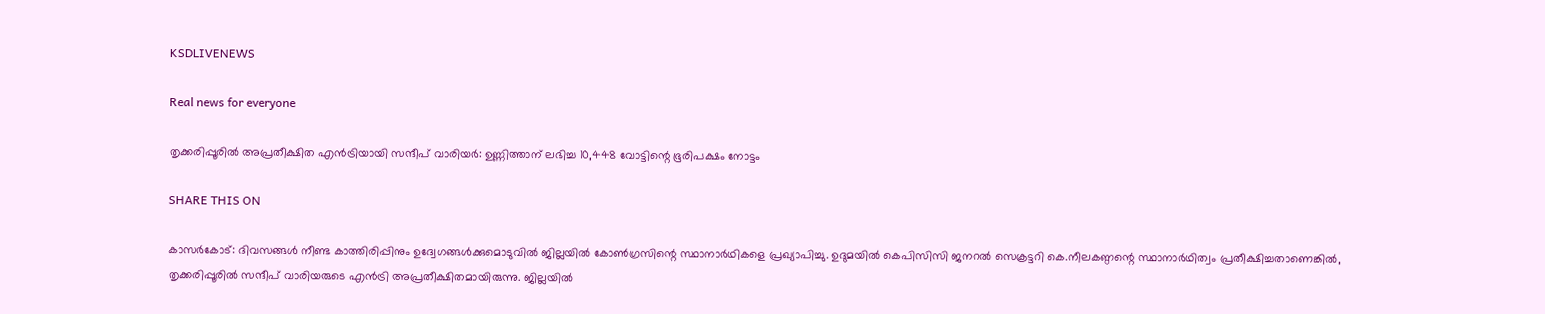KSDLIVENEWS

Real news for everyone

തൃക്കരിപ്പൂരിൽ അപ്രതീക്ഷിത എൻട്രിയായി സന്ദീപ് വാരിയർ: ഉണ്ണിത്താന് ലഭിച്ച 10,448 വോട്ടിന്റെ ഭൂരിപക്ഷം നോട്ടം

SHARE THIS ON

കാസർകോട്: ദിവസങ്ങൾ നീണ്ട കാത്തിരിപ്പിനും ഉദ്വേഗങ്ങൾക്കുമൊടുവിൽ ജില്ലയിൽ കോൺഗ്രസിന്റെ സ്ഥാനാർഥികളെ പ്രഖ്യാപിച്ചു. ഉദുമയിൽ കെപിസിസി ജനറൽ സെക്രട്ടറി കെ.നീലകണ്ഠന്റെ സ്ഥാനാർഥിത്വം പ്രതീക്ഷിച്ചതാണെങ്കിൽ, തൃക്കരിപ്പൂരിൽ സന്ദീപ് വാരിയരുടെ എൻട്രി അപ്രതീക്ഷിതമായിരുന്നു. ജില്ലയിൽ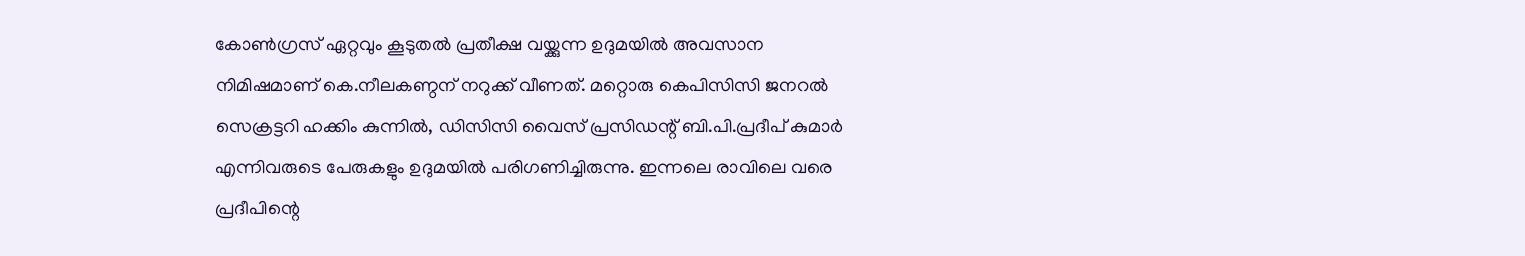കോൺഗ്രസ് ഏറ്റവും കൂടുതൽ പ്രതീക്ഷ വയ്ക്കുന്ന ഉദുമയിൽ അവസാന നിമിഷമാണ് കെ.നീലകണ്ഠന് നറുക്ക് വീണത്. മറ്റൊരു കെപിസിസി ജനറൽ സെക്രട്ടറി ഹക്കിം കുന്നിൽ, ഡിസിസി വൈസ് പ്രസിഡന്റ് ബി.പി.പ്രദീപ് കുമാർ എന്നിവരുടെ പേരുകളും ഉദുമയിൽ പരിഗണിച്ചിരുന്നു. ഇന്നലെ രാവിലെ വരെ പ്രദീപിന്റെ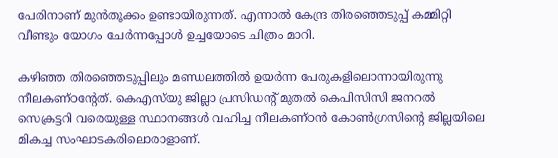പേരിനാണ് മുൻതൂക്കം ഉണ്ടായിരുന്നത്. എന്നാൽ കേന്ദ്ര തിരഞ്ഞെടുപ്പ് കമ്മിറ്റി വീണ്ടും യോഗം ചേർന്നപ്പോൾ ഉച്ചയോടെ ചിത്രം മാറി.

കഴിഞ്ഞ തിരഞ്ഞെടുപ്പിലും മണ്ഡലത്തിൽ ഉയർന്ന പേരുകളിലൊന്നായിരുന്നു നീലകണ്ഠന്റേത്. കെഎസ്‌യു ജില്ലാ പ്രസിഡന്റ് മുതൽ കെപിസിസി ജനറൽ സെക്രട്ടറി വരെയുള്ള സ്ഥാനങ്ങൾ വഹിച്ച നീലകണ്ഠൻ കോൺഗ്രസിന്റെ ജില്ലയിലെ മികച്ച സംഘാടകരിലൊരാളാണ്.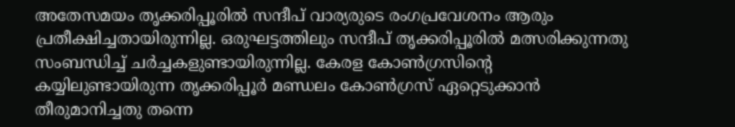അതേസമയം തൃക്കരിപ്പൂരിൽ സന്ദീപ് വാര്യരുടെ രംഗപ്രവേശനം ആരും പ്രതീക്ഷിച്ചതായിരുന്നില്ല. ഒരുഘട്ടത്തിലും സന്ദീപ് തൃക്കരിപ്പൂരിൽ മത്സരിക്കുന്നതു സംബന്ധിച്ച് ചർച്ചകളുണ്ടായിരുന്നില്ല. കേരള കോൺഗ്രസിന്റെ കയ്യിലുണ്ടായിരുന്ന തൃക്കരിപ്പൂർ മണ്ഡലം കോൺഗ്രസ് ഏറ്റെടുക്കാൻ തീരുമാനിച്ചതു തന്നെ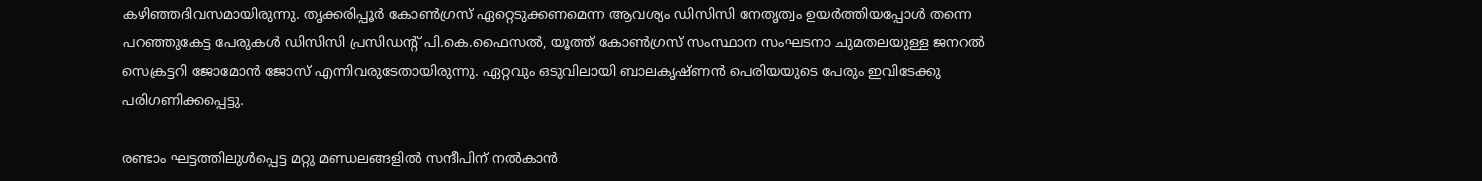കഴിഞ്ഞദിവസമായിരുന്നു. തൃക്കരിപ്പൂർ കോൺഗ്രസ് ഏറ്റെടുക്കണമെന്ന ആവശ്യം ഡിസിസി നേതൃത്വം ഉയർത്തിയപ്പോൾ തന്നെ പറഞ്ഞുകേട്ട പേരുകൾ ഡിസിസി പ്രസിഡന്റ് പി.കെ.ഫൈസൽ, യൂത്ത് കോൺഗ്രസ് സംസ്ഥാന സംഘടനാ ചുമതലയുള്ള ജനറൽ സെക്രട്ടറി ജോമോൻ ജോസ് എന്നിവരുടേതായിരുന്നു. ഏറ്റവും ഒടുവിലായി ബാലകൃഷ്ണൻ പെരിയയുടെ പേരും ഇവിടേക്കു പരിഗണിക്കപ്പെട്ടു.

രണ്ടാം ഘട്ടത്തിലുൾപ്പെട്ട മറ്റു മണ്ഡലങ്ങളിൽ സന്ദീപിന് നൽകാൻ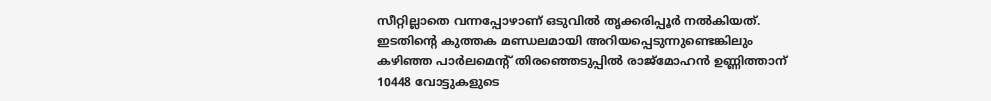സീറ്റില്ലാതെ വന്നപ്പോഴാണ് ഒടുവിൽ തൃക്കരിപ്പൂർ നൽകിയത്. ഇടതിന്റെ കുത്തക മണ്ഡലമായി അറിയപ്പെടുന്നുണ്ടെങ്കിലും കഴിഞ്ഞ പാർലമെന്റ് തിരഞ്ഞെടുപ്പിൽ രാജ്മോഹൻ ഉണ്ണിത്താന് 10448 വോട്ടുകളുടെ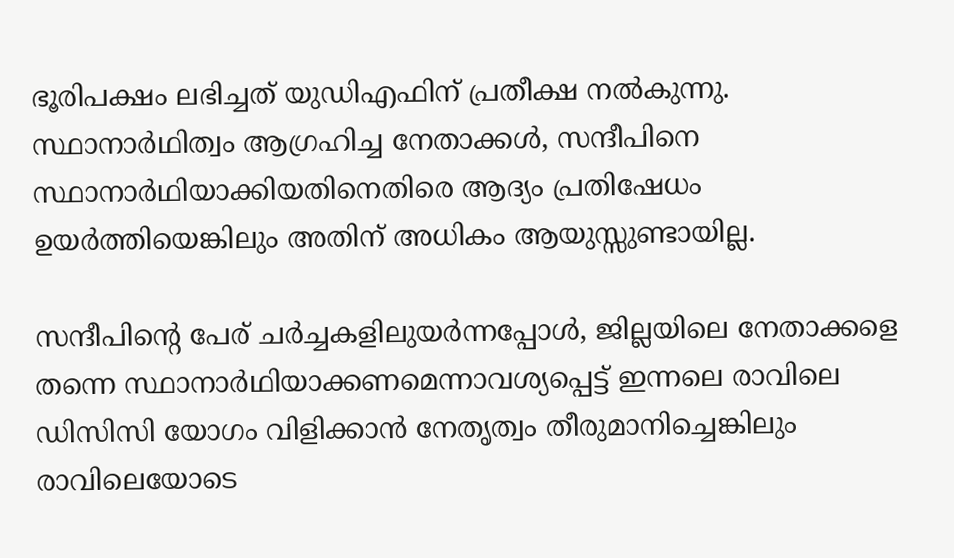ഭൂരിപക്ഷം ലഭിച്ചത് യുഡിഎഫിന് പ്രതീക്ഷ നൽകുന്നു. സ്ഥാനാർഥിത്വം ആഗ്രഹിച്ച നേതാക്കൾ, സന്ദീപിനെ സ്ഥാനാർഥിയാക്കിയതിനെതിരെ ആദ്യം പ്രതിഷേധം ഉയർത്തിയെങ്കിലും അതിന് അധികം ആയുസ്സുണ്ടായില്ല.

സന്ദീപിന്റെ പേര് ചർച്ചകളിലുയർന്നപ്പോൾ, ജില്ലയിലെ നേതാക്കളെ തന്നെ സ്ഥാനാർഥിയാക്കണമെന്നാവശ്യപ്പെട്ട് ഇന്നലെ രാവിലെ ഡിസിസി യോഗം വിളിക്കാൻ നേതൃത്വം തീരുമാനിച്ചെങ്കിലും രാവിലെയോടെ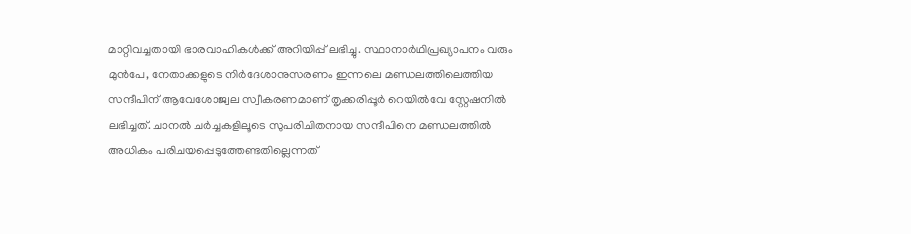മാറ്റിവച്ചതായി ഭാരവാഹികൾക്ക് അറിയിപ്പ് ലഭിച്ചു. സ്ഥാനാർഥിപ്രഖ്യാപനം വരും മുൻപേ, നേതാക്കളുടെ നിർദേശാനുസരണം ഇന്നലെ മണ്ഡലത്തിലെത്തിയ സന്ദീപിന് ആവേശോജ്വല സ്വീകരണമാണ് തൃക്കരിപ്പൂർ റെയിൽവേ സ്റ്റേഷനിൽ ലഭിച്ചത്. ചാനൽ ചർച്ചകളിലൂടെ സുപരിചിതനായ സന്ദീപിനെ മണ്ഡലത്തിൽ അധികം പരിചയപ്പെടുത്തേണ്ടതില്ലെന്നത്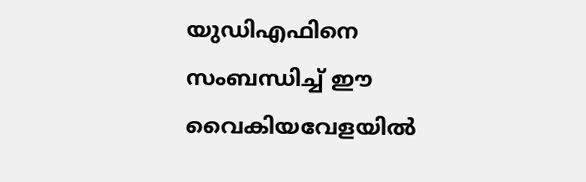യുഡിഎഫിനെ സംബന്ധിച്ച് ഈ വൈകിയവേളയിൽ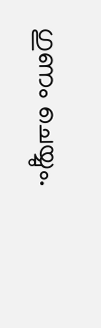ഗുണം ചെയ്യും.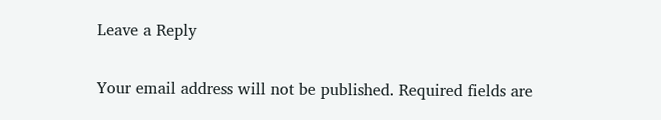Leave a Reply

Your email address will not be published. Required fields are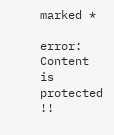marked *

error: Content is protected !!